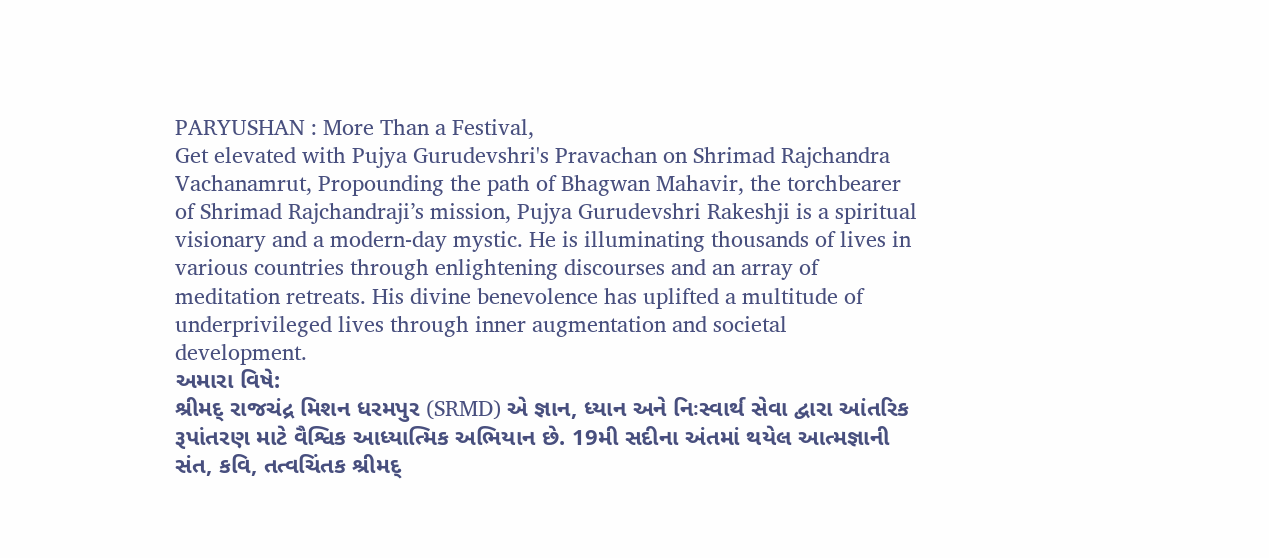PARYUSHAN : More Than a Festival,
Get elevated with Pujya Gurudevshri's Pravachan on Shrimad Rajchandra Vachanamrut, Propounding the path of Bhagwan Mahavir, the torchbearer of Shrimad Rajchandraji’s mission, Pujya Gurudevshri Rakeshji is a spiritual visionary and a modern-day mystic. He is illuminating thousands of lives in various countries through enlightening discourses and an array of meditation retreats. His divine benevolence has uplifted a multitude of underprivileged lives through inner augmentation and societal development.
અમારા વિષે:
શ્રીમદ્ રાજચંદ્ર મિશન ધરમપુર (SRMD) એ જ્ઞાન, ધ્યાન અને નિઃસ્વાર્થ સેવા દ્વારા આંતરિક રૂપાંતરણ માટે વૈશ્વિક આધ્યાત્મિક અભિયાન છે. 19મી સદીના અંતમાં થયેલ આત્મજ્ઞાની સંત, કવિ, તત્વચિંતક શ્રીમદ્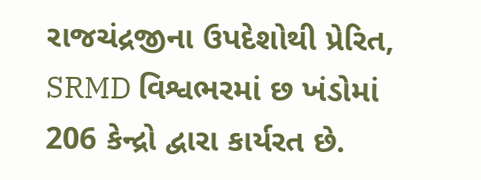રાજચંદ્રજીના ઉપદેશોથી પ્રેરિત, SRMD વિશ્વભરમાં છ ખંડોમાં 206 કેન્દ્રો દ્વારા કાર્યરત છે.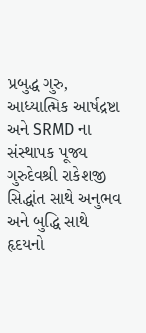પ્રબુદ્ધ ગુરુ, આધ્યાત્મિક આર્ષદ્રષ્ટા અને SRMD ના સંસ્થાપક પૂજ્ય ગુરુદેવશ્રી રાકેશજી સિદ્ધાંત સાથે અનુભવ અને બુદ્ધિ સાથે હૃદયનો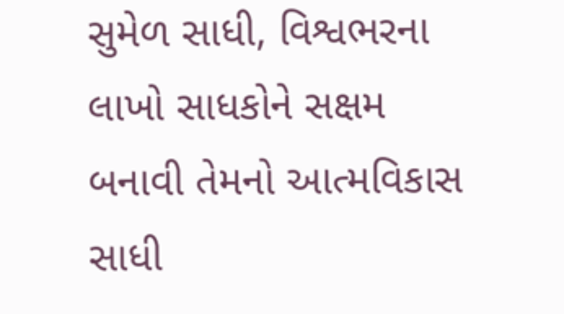સુમેળ સાધી, વિશ્વભરના લાખો સાધકોને સક્ષમ બનાવી તેમનો આત્મવિકાસ સાધી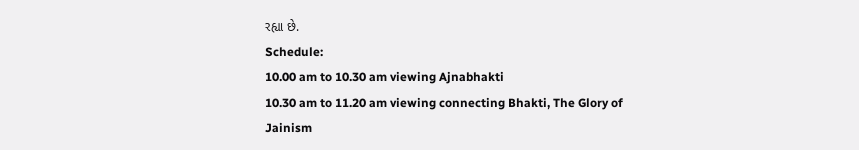રહ્યા છે.
Schedule:
10.00 am to 10.30 am viewing Ajnabhakti
10.30 am to 11.20 am viewing connecting Bhakti, The Glory of Jainism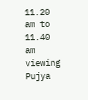11.20 am to 11.40 am viewing Pujya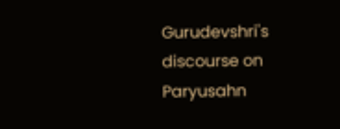Gurudevshri's discourse on Paryusahn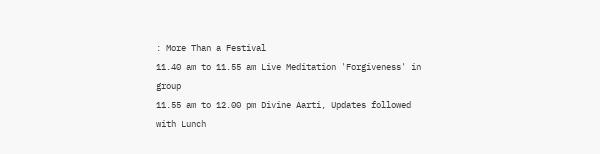: More Than a Festival
11.40 am to 11.55 am Live Meditation 'Forgiveness' in group
11.55 am to 12.00 pm Divine Aarti, Updates followed with Lunch